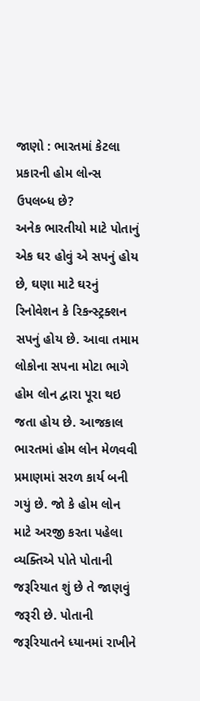જાણો : ભારતમાં કેટલા પ્રકારની હોમ લોન્સ ઉપલબ્ધ છે?
અનેક ભારતીયો માટે પોતાનું એક ઘર હોવું એ સપનું હોય છે, ઘણા માટે ઘરનું રિનોવેશન કે રિકન્સ્ટ્રક્શન સપનું હોય છે. આવા તમામ લોકોના સપના મોટા ભાગે હોમ લોન દ્વારા પૂરા થઇ જતા હોય છે. આજકાલ ભારતમાં હોમ લોન મેળવવી પ્રમાણમાં સરળ કાર્ય બની ગયું છે. જો કે હોમ લોન માટે અરજી કરતા પહેલા વ્યક્તિએ પોતે પોતાની જરૂરિયાત શું છે તે જાણવું જરૂરી છે. પોતાની જરૂરિયાતને ધ્યાનમાં રાખીને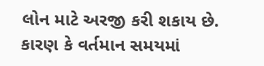લોન માટે અરજી કરી શકાય છે. કારણ કે વર્તમાન સમયમાં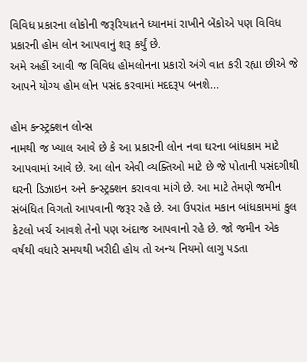વિવિધ પ્રકારના લોકોની જરૂરિયાતને ધ્યાનમાં રાખીને બેંકોએ પણ વિવિધ પ્રકારની હોમ લોન આપવાનું શરૂ કર્યું છે.
અમે અહીં આવી જ વિવિધ હોમલોનના પ્રકારો અંગે વાત કરી રહ્યા છીએ જે આપને યોગ્ય હોમ લોન પસંદ કરવામાં મદદરૂપ બનશે...

હોમ કન્સ્ટ્રક્શન લોન્સ
નામથી જ ખ્યાલ આવે છે કે આ પ્રકારની લોન નવા ઘરના બાંધકામ માટે આપવામાં આવે છે. આ લોન એવી વ્યક્તિઓ માટે છે જે પોતાની પસંદગીથી ઘરની ડિઝાઇન અને કન્સ્ટ્રક્શન કરાવવા માંગે છે. આ માટે તેમણે જમીન સંબંધિત વિગતો આપવાની જરૂર રહે છે. આ ઉપરાંત મકાન બાંધકામમાં કુલ કેટલો ખર્ચ આવશે તેનો પણ અંદાજ આપવાનો રહે છે. જો જમીન એક વર્ષથી વધારે સમયથી ખરીદી હોય તો અન્ય નિયમો લાગુ પડતા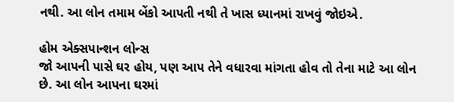નથી. આ લોન તમામ બેંકો આપતી નથી તે ખાસ ધ્યાનમાં રાખવું જોઇએ.

હોમ એક્સપાન્શન લોન્સ
જો આપની પાસે ઘર હોય, પણ આપ તેને વધારવા માંગતા હોવ તો તેના માટે આ લોન છે. આ લોન આપના ઘરમાં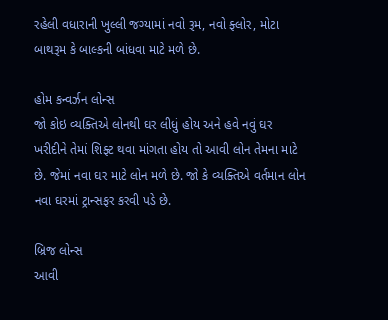રહેલી વધારાની ખુલ્લી જગ્યામાં નવો રૂમ, નવો ફ્લોર, મોટા બાથરૂમ કે બાલ્કની બાંધવા માટે મળે છે.

હોમ કન્વર્ઝન લોન્સ
જો કોઇ વ્યક્તિએ લોનથી ઘર લીધું હોય અને હવે નવું ઘર ખરીદીને તેમાં શિફ્ટ થવા માંગતા હોય તો આવી લોન તેમના માટે છે. જેમાં નવા ઘર માટે લોન મળે છે. જો કે વ્યક્તિએ વર્તમાન લોન નવા ઘરમાં ટ્રાન્સફર કરવી પડે છે.

બ્રિજ લોન્સ
આવી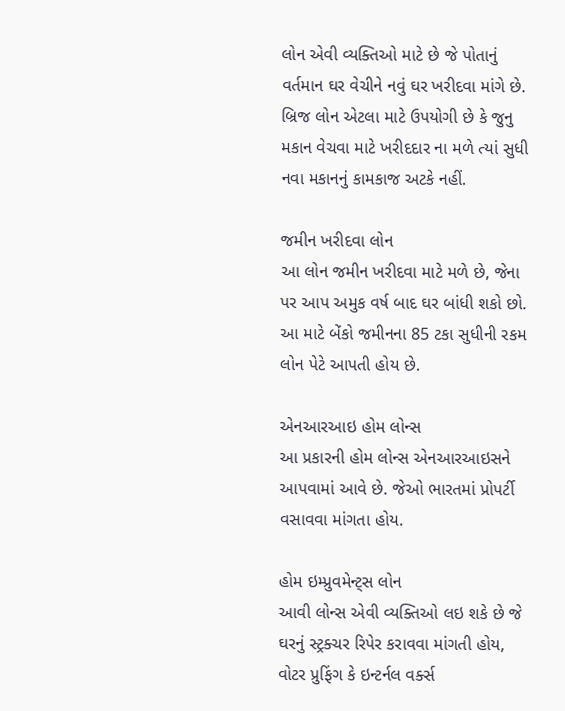લોન એવી વ્યક્તિઓ માટે છે જે પોતાનું વર્તમાન ઘર વેચીને નવું ઘર ખરીદવા માંગે છે. બ્રિજ લોન એટલા માટે ઉપયોગી છે કે જુનુ મકાન વેચવા માટે ખરીદદાર ના મળે ત્યાં સુધી નવા મકાનનું કામકાજ અટકે નહીં.

જમીન ખરીદવા લોન
આ લોન જમીન ખરીદવા માટે મળે છે, જેના પર આપ અમુક વર્ષ બાદ ઘર બાંધી શકો છો. આ માટે બેંકો જમીનના 85 ટકા સુધીની રકમ લોન પેટે આપતી હોય છે.

એનઆરઆઇ હોમ લોન્સ
આ પ્રકારની હોમ લોન્સ એનઆરઆઇસને આપવામાં આવે છે. જેઓ ભારતમાં પ્રોપર્ટી વસાવવા માંગતા હોય.

હોમ ઇમ્પ્રુવમેન્ટ્સ લોન
આવી લોન્સ એવી વ્યક્તિઓ લઇ શકે છે જે ઘરનું સ્ટ્રક્ચર રિપેર કરાવવા માંગતી હોય, વોટર પ્રુફિંગ કે ઇન્ટર્નલ વર્ક્સ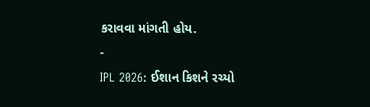કરાવવા માંગતી હોય.
-
IPL 2026: ઈશાન કિશને રચ્યો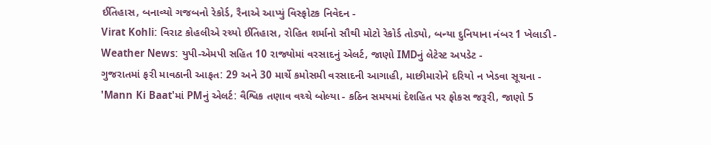ઈતિહાસ, બનાવ્યો ગજબનો રેકોર્ડ, રૈનાએ આપ્યું વિસ્ફોટક નિવેદન -
Virat Kohli: વિરાટ કોહલીએ રચ્યો ઈતિહાસ, રોહિત શર્માનો સૌથી મોટો રેકોર્ડ તોડ્યો, બન્યા દુનિયાના નંબર 1 ખેલાડી -
Weather News: યુપી-એમપી સહિત 10 રાજ્યોમાં વરસાદનું એલર્ટ, જાણો IMDનું લેટેસ્ટ અપડેટ -
ગુજરાતમાં ફરી માવઠાની આફત: 29 અને 30 માર્ચે કમોસમી વરસાદની આગાહી, માછીમારોને દરિયો ન ખેડવા સૂચના -
'Mann Ki Baat'માં PMનું એલર્ટ: વૈશ્વિક તણાવ વચ્ચે બોલ્યા - કઠિન સમયમાં દેશહિત પર ફોકસ જરૂરી, જાણો 5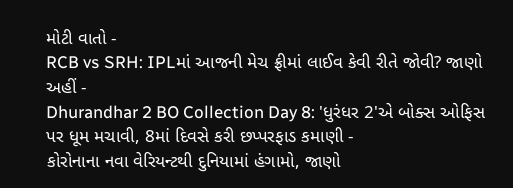મોટી વાતો -
RCB vs SRH: IPLમાં આજની મેચ ફ્રીમાં લાઈવ કેવી રીતે જોવી? જાણો અહીં -
Dhurandhar 2 BO Collection Day 8: 'ધુરંધર 2'એ બોક્સ ઓફિસ પર ધૂમ મચાવી, 8માં દિવસે કરી છપ્પરફાડ કમાણી -
કોરોનાના નવા વેરિયન્ટથી દુનિયામાં હંગામો, જાણો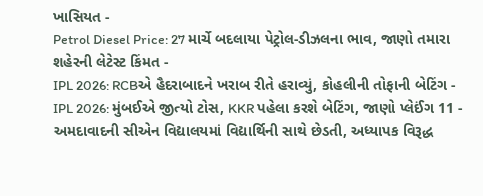ખાસિયત -
Petrol Diesel Price: 27 માર્ચે બદલાયા પેટ્રોલ-ડીઝલના ભાવ, જાણો તમારા શહેરની લેટેસ્ટ કિંમત -
IPL 2026: RCBએ હૈદરાબાદને ખરાબ રીતે હરાવ્યું, કોહલીની તોફાની બેટિંગ -
IPL 2026: મુંબઈએ જીત્યો ટોસ, KKR પહેલા કરશે બેટિંગ, જાણો પ્લેઈંગ 11 -
અમદાવાદની સીએન વિદ્યાલયમાં વિદ્યાર્થિની સાથે છેડતી, અધ્યાપક વિરૂદ્ધ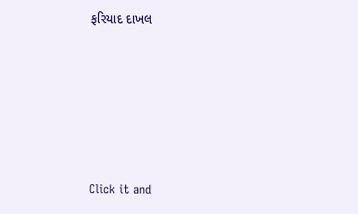ફરિયાદ દાખલ









Click it and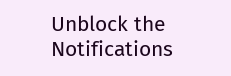Unblock the Notifications